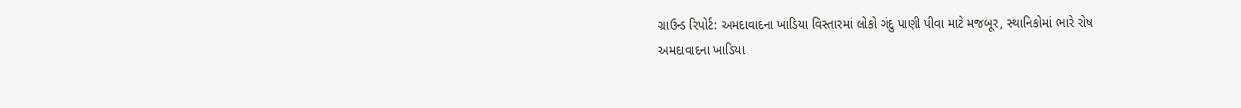ગ્રાઉન્ડ રિપોર્ટ: અમદાવાદના ખાડિયા વિસ્તારમાં લોકો ગંદુ પાણી પીવા માટે મજબૂર, સ્થાનિકોમાં ભારે રોષ
અમદાવાદના ખાડિયા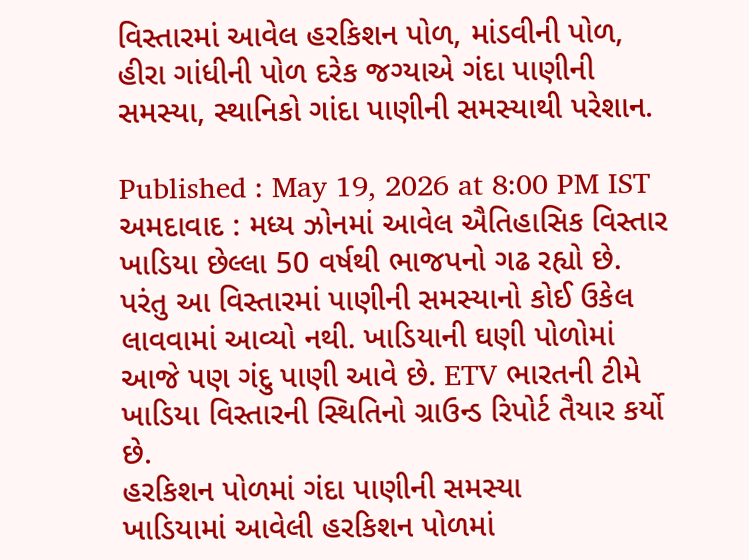વિસ્તારમાં આવેલ હરકિશન પોળ, માંડવીની પોળ, હીરા ગાંધીની પોળ દરેક જગ્યાએ ગંદા પાણીની સમસ્યા, સ્થાનિકો ગાંદા પાણીની સમસ્યાથી પરેશાન.

Published : May 19, 2026 at 8:00 PM IST
અમદાવાદ : મધ્ય ઝોનમાં આવેલ ઐતિહાસિક વિસ્તાર ખાડિયા છેલ્લા 50 વર્ષથી ભાજપનો ગઢ રહ્યો છે. પરંતુ આ વિસ્તારમાં પાણીની સમસ્યાનો કોઈ ઉકેલ લાવવામાં આવ્યો નથી. ખાડિયાની ઘણી પોળોમાં આજે પણ ગંદુ પાણી આવે છે. ETV ભારતની ટીમે ખાડિયા વિસ્તારની સ્થિતિનો ગ્રાઉન્ડ રિપોર્ટ તૈયાર કર્યો છે.
હરકિશન પોળમાં ગંદા પાણીની સમસ્યા
ખાડિયામાં આવેલી હરકિશન પોળમાં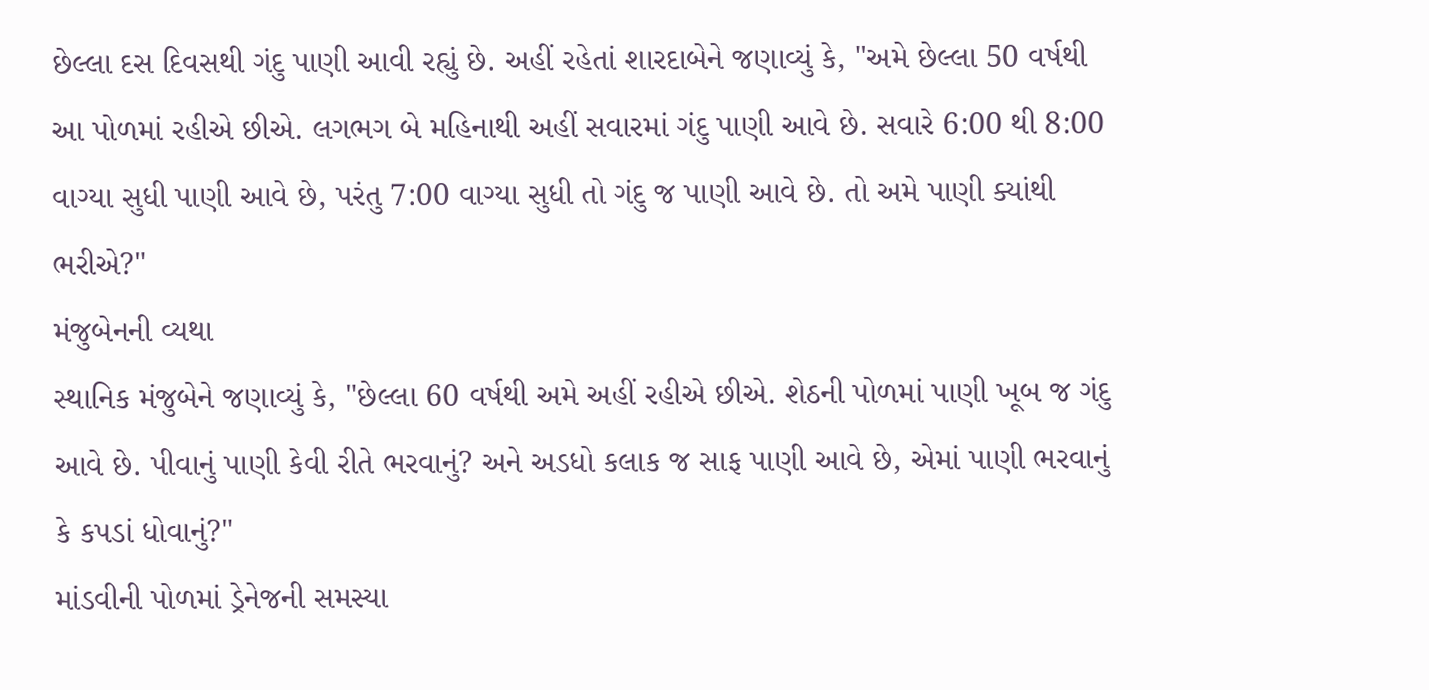છેલ્લા દસ દિવસથી ગંદુ પાણી આવી રહ્યું છે. અહીં રહેતાં શારદાબેને જણાવ્યું કે, "અમે છેલ્લા 50 વર્ષથી આ પોળમાં રહીએ છીએ. લગભગ બે મહિનાથી અહીં સવારમાં ગંદુ પાણી આવે છે. સવારે 6:00 થી 8:00 વાગ્યા સુધી પાણી આવે છે, પરંતુ 7:00 વાગ્યા સુધી તો ગંદુ જ પાણી આવે છે. તો અમે પાણી ક્યાંથી ભરીએ?"
મંજુબેનની વ્યથા
સ્થાનિક મંજુબેને જણાવ્યું કે, "છેલ્લા 60 વર્ષથી અમે અહીં રહીએ છીએ. શેઠની પોળમાં પાણી ખૂબ જ ગંદુ આવે છે. પીવાનું પાણી કેવી રીતે ભરવાનું? અને અડધો કલાક જ સાફ પાણી આવે છે, એમાં પાણી ભરવાનું કે કપડાં ધોવાનું?"
માંડવીની પોળમાં ડ્રેનેજની સમસ્યા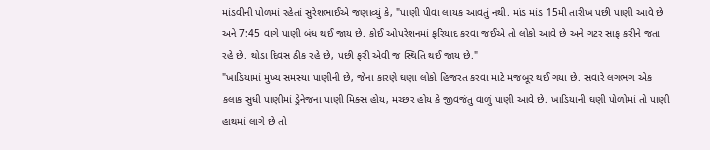માંડવીની પોળમાં રહેતાં સુરેશભાઈએ જણાવ્યું કે, "પાણી પીવા લાયક આવતું નથી. માંડ માંડ 15મી તારીખ પછી પાણી આવે છે અને 7:45 વાગે પાણી બંધ થઈ જાય છે. કોઈ ઓપરેશનમાં ફરિયાદ કરવા જઈએ તો લોકો આવે છે અને ગટર સાફ કરીને જતા રહે છે. થોડા દિવસ ઠીક રહે છે, પછી ફરી એવી જ સ્થિતિ થઈ જાય છે."
"ખાડિયામાં મુખ્ય સમસ્યા પાણીની છે, જેના કારણે ઘણા લોકો હિજરત કરવા માટે મજબૂર થઈ ગયા છે. સવારે લગભગ એક કલાક સુધી પાણીમાં ડ્રેનેજના પાણી મિક્સ હોય, મચ્છર હોય કે જીવજંતુ વાળું પાણી આવે છે. ખાડિયાની ઘણી પોળોમાં તો પાણી હાથમાં લાગે છે તો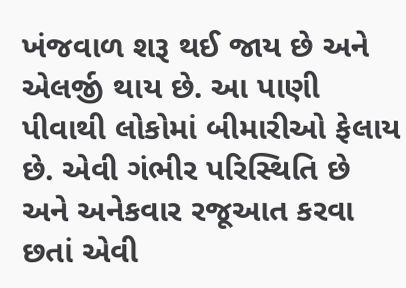ખંજવાળ શરૂ થઈ જાય છે અને એલર્જી થાય છે. આ પાણી પીવાથી લોકોમાં બીમારીઓ ફેલાય છે. એવી ગંભીર પરિસ્થિતિ છે અને અનેકવાર રજૂઆત કરવા છતાં એવી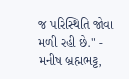જ પરિસ્થિતિ જોવા મળી રહી છે." - મનીષ બ્રહ્મભટ્ટ,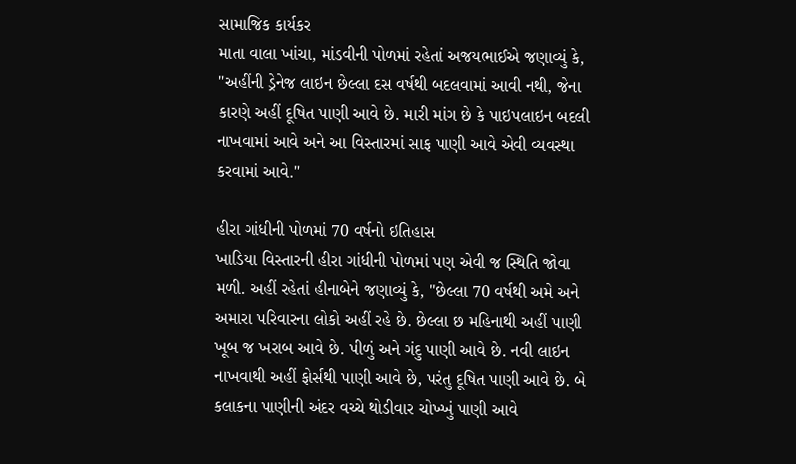સામાજિક કાર્યકર
માતા વાલા ખાંચા, માંડવીની પોળમાં રહેતાં અજયભાઈએ જણાવ્યું કે, "અહીંની ડ્રેનેજ લાઇન છેલ્લા દસ વર્ષથી બદલવામાં આવી નથી, જેના કારણે અહીં દૂષિત પાણી આવે છે. મારી માંગ છે કે પાઇપલાઇન બદલી નાખવામાં આવે અને આ વિસ્તારમાં સાફ પાણી આવે એવી વ્યવસ્થા કરવામાં આવે."

હીરા ગાંધીની પોળમાં 70 વર્ષનો ઇતિહાસ
ખાડિયા વિસ્તારની હીરા ગાંધીની પોળમાં પણ એવી જ સ્થિતિ જોવા મળી. અહીં રહેતાં હીનાબેને જણાવ્યું કે, "છેલ્લા 70 વર્ષથી અમે અને અમારા પરિવારના લોકો અહીં રહે છે. છેલ્લા છ મહિનાથી અહીં પાણી ખૂબ જ ખરાબ આવે છે. પીળું અને ગંદુ પાણી આવે છે. નવી લાઇન નાખવાથી અહીં ફોર્સથી પાણી આવે છે, પરંતુ દૂષિત પાણી આવે છે. બે કલાકના પાણીની અંદર વચ્ચે થોડીવાર ચોખ્ખું પાણી આવે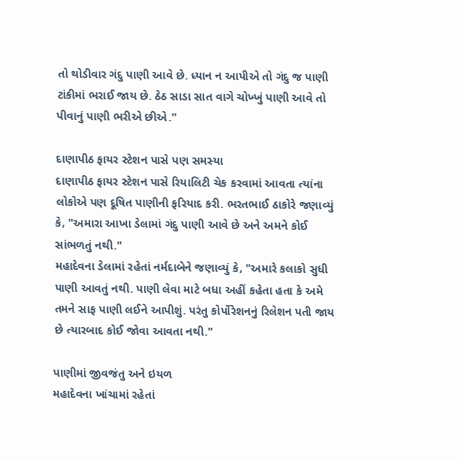તો થોડીવાર ગંદુ પાણી આવે છે. ધ્યાન ન આપીએ તો ગંદુ જ પાણી ટાંકીમાં ભરાઈ જાય છે. ઠેઠ સાડા સાત વાગે ચોખ્ખું પાણી આવે તો પીવાનું પાણી ભરીએ છીએ."

દાણાપીઠ ફાયર સ્ટેશન પાસે પણ સમસ્યા
દાણાપીઠ ફાયર સ્ટેશન પાસે રિયાલિટી ચેક કરવામાં આવતા ત્યાંના લોકોએ પણ દૂષિત પાણીની ફરિયાદ કરી. ભરતભાઈ ઠાકોરે જણાવ્યું કે, "અમારા આખા ડેલામાં ગંદુ પાણી આવે છે અને અમને કોઈ સાંભળતું નથી."
મહાદેવના ડેલામાં રહેતાં નર્મદાબેને જણાવ્યું કે, "અમારે કલાકો સુધી પાણી આવતું નથી. પાણી લેવા માટે બધા અહીં કહેતા હતા કે અમે તમને સાફ પાણી લઈને આપીશું. પરંતુ કોર્પોરેશનનું રિલેશન પતી જાય છે ત્યારબાદ કોઈ જોવા આવતા નથી."

પાણીમાં જીવજંતુ અને ઇયળ
મહાદેવના ખાંચામાં રહેતાં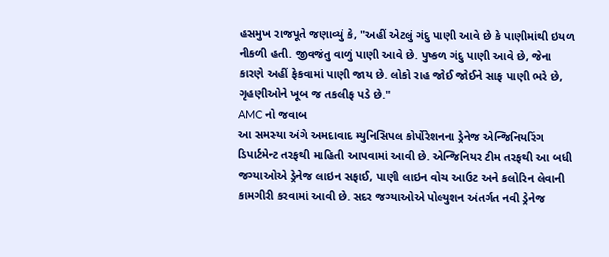હસમુખ રાજપૂતે જણાવ્યું કે, "અહીં એટલું ગંદુ પાણી આવે છે કે પાણીમાંથી ઇયળ નીકળી હતી. જીવજંતુ વાળું પાણી આવે છે. પુષ્કળ ગંદુ પાણી આવે છે, જેના કારણે અહીં ફેકવામાં પાણી જાય છે. લોકો રાહ જોઈ જોઈને સાફ પાણી ભરે છે, ગૃહણીઓને ખૂબ જ તકલીફ પડે છે."
AMC નો જવાબ
આ સમસ્યા અંગે અમદાવાદ મ્યુનિસિપલ કોર્પોરેશનના ડ્રેનેજ એન્જિનિયરિંગ ડિપાર્ટમેન્ટ તરફથી માહિતી આપવામાં આવી છે. એન્જિનિયર ટીમ તરફથી આ બધી જગ્યાઓએ ડ્રેનેજ લાઇન સફાઈ, પાણી લાઇન વોચ આઉટ અને કલોરિન લેવાની કામગીરી કરવામાં આવી છે. સદર જગ્યાઓએ પોલ્યુશન અંતર્ગત નવી ડ્રેનેજ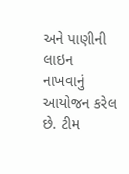અને પાણીની લાઇન નાખવાનું આયોજન કરેલ છે. ટીમ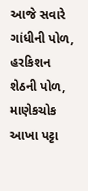આજે સવારે ગાંધીની પોળ, હરકિશન શેઠની પોળ, માણેકચોક આખા પટ્ટા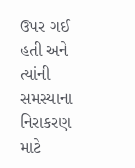ઉપર ગઈ હતી અને ત્યાંની સમસ્યાના નિરાકરણ માટે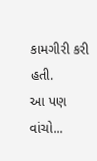કામગીરી કરી હતી.
આ પણ વાંચો...